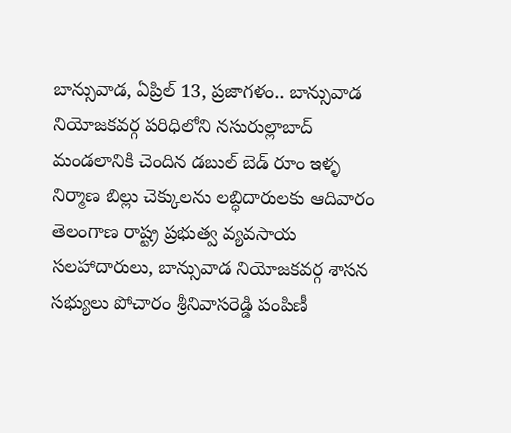బాన్సువాడ, ఏప్రిల్ 13, ప్రజాగళం.. బాన్సువాడ నియోజకవర్గ పరిధిలోని నసురుల్లాబాద్ మండలానికి చెందిన డబుల్ బెడ్ రూం ఇళ్ళ నిర్మాణ బిల్లు చెక్కులను లబ్ధిదారులకు ఆదివారం తెలంగాణ రాష్ట్ర ప్రభుత్వ వ్యవసాయ సలహాదారులు, బాన్సువాడ నియోజకవర్గ శాసన సభ్యులు పోచారం శ్రీనివాసరెడ్డి పంపిణీ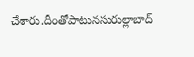చేశారు.దీంతోపాటునసురుల్లాబాద్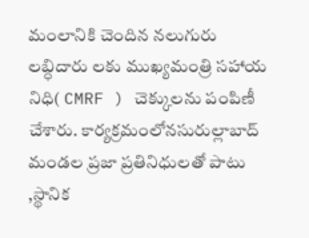మంలానికి చెందిన నలుగురు లబ్ధిదారు లకు ముఖ్యమంత్రి సహాయ నిధి( CMRF ) చెక్కులను పంపిణీ చేశారు. కార్యక్రమంలోనసురుల్లాబాద్ మండల ప్రజా ప్రతినిధులతో పాటు ,స్థానిక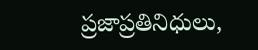ప్రజాప్రతినిధులు,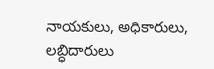నాయకులు, అధికారులు, లబ్ధిదారులు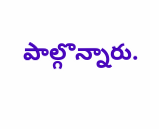పాల్గొన్నారు.